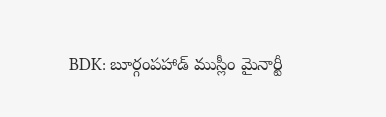BDK: బూర్గంపహాడ్ ముస్లీం మైనార్టీ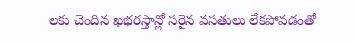లకు చెందిన ఖభరస్తాన్లో సరైన వసతులు లేకపోవడంతో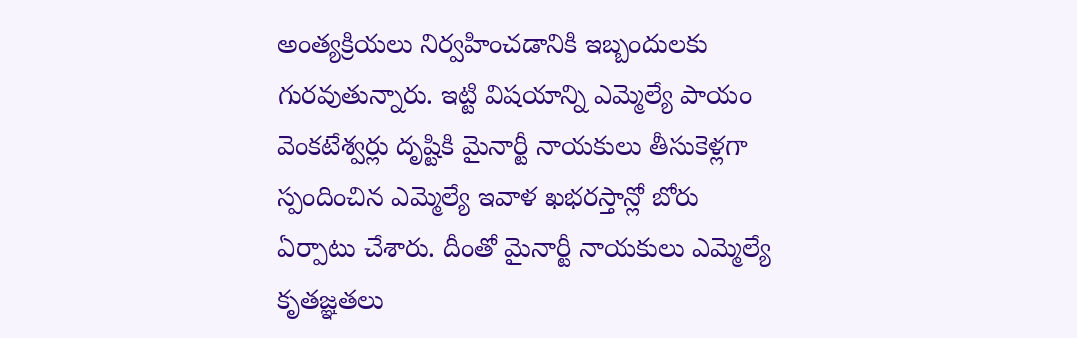అంత్యక్రియలు నిర్వహించడానికి ఇబ్బందులకు గురవుతున్నారు. ఇట్టి విషయాన్ని ఎమ్మెల్యే పాయం వెంకటేశ్వర్లు దృష్టికి మైనార్టీ నాయకులు తీసుకెళ్లగా స్పందించిన ఎమ్మెల్యే ఇవాళ ఖభరస్తాన్లో బోరు ఏర్పాటు చేశారు. దీంతో మైనార్టీ నాయకులు ఎమ్మెల్యే కృతజ్ఞతలు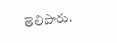తెలిపారు.